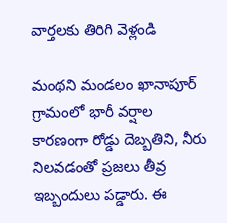వార్తలకు తిరిగి వెళ్లండి

మంథని మండలం ఖానాపూర్ గ్రామంలో భారీ వర్షాల కారణంగా రోడ్డు దెబ్బతిని, నీరు నిలవడంతో ప్రజలు తీవ్ర ఇబ్బందులు పడ్డారు. ఈ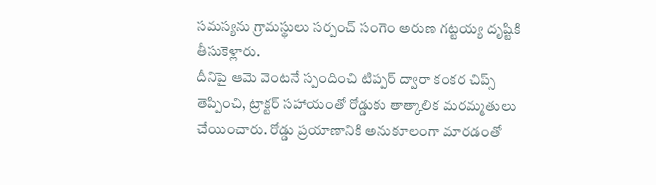సమస్యను గ్రామస్థులు సర్పంచ్ సంగెం అరుణ గట్టయ్య దృష్టికి తీసుకెళ్లారు.
దీనిపై ఆమె వెంటనే స్పందించి టిప్పర్ ద్వారా కంకర చిప్స్ తెప్పించి, ట్రాక్టర్ సహాయంతో రోడ్డుకు తాత్కాలిక మరమ్మతులు చేయించారు. రోడ్డు ప్రయాణానికి అనుకూలంగా మారడంతో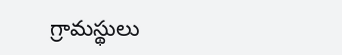గ్రామస్థులు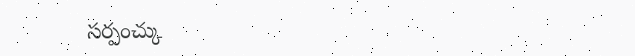సర్పంచ్కు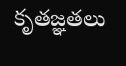కృతజ్ఞతలు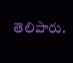తెలిపారు.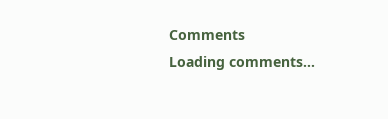Comments
Loading comments...